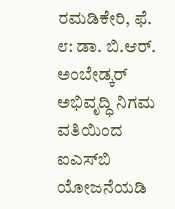ರಮಡಿಕೇರಿ, ಫೆ. ೮: ಡಾ. ಬಿ.ಆರ್. ಅಂಬೇಡ್ಕರ್ ಅಭಿವೃದ್ಧಿ ನಿಗಮ ವತಿಯಿಂದ ಐಎಸ್‌ಬಿ ಯೋಜನೆಯಡಿ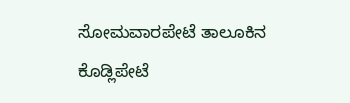ಸೋಮವಾರಪೇಟೆ ತಾಲೂಕಿನ ಕೊಡ್ಲಿಪೇಟೆ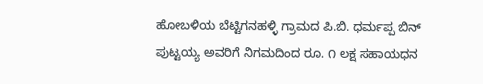ಹೋಬಳಿಯ ಬೆಟ್ಟಿಗನಹಳ್ಳಿ ಗ್ರಾಮದ ಪಿ.ಬಿ. ಧರ್ಮಪ್ಪ ಬಿನ್ ಪುಟ್ಟಯ್ಯ ಅವರಿಗೆ ನಿಗಮದಿಂದ ರೂ. ೧ ಲಕ್ಷ ಸಹಾಯಧನ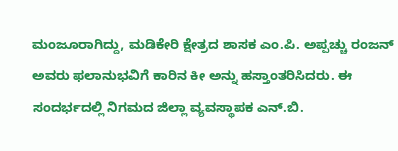ಮಂಜೂರಾಗಿದ್ದು, ಮಡಿಕೇರಿ ಕ್ಷೇತ್ರದ ಶಾಸಕ ಎಂ.ಪಿ. ಅಪ್ಪಚ್ಚು ರಂಜನ್ ಅವರು ಫಲಾನುಭವಿಗೆ ಕಾರಿನ ಕೀ ಅನ್ನು ಹಸ್ತಾಂತರಿಸಿದರು. ಈ ಸಂದರ್ಭದಲ್ಲಿ ನಿಗಮದ ಜಿಲ್ಲಾ ವ್ಯವಸ್ಥಾಪಕ ಎನ್.ಬಿ.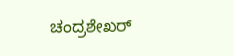ಚಂದ್ರಶೇಖರ್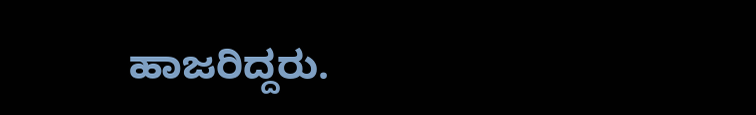ಹಾಜರಿದ್ದರು.